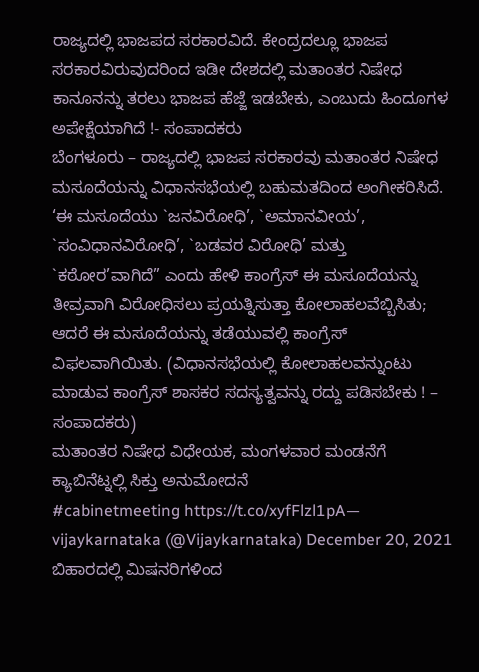ರಾಜ್ಯದಲ್ಲಿ ಭಾಜಪದ ಸರಕಾರವಿದೆ. ಕೇಂದ್ರದಲ್ಲೂ ಭಾಜಪ ಸರಕಾರವಿರುವುದರಿಂದ ಇಡೀ ದೇಶದಲ್ಲಿ ಮತಾಂತರ ನಿಷೇಧ ಕಾನೂನನ್ನು ತರಲು ಭಾಜಪ ಹೆಜ್ಜೆ ಇಡಬೇಕು, ಎಂಬುದು ಹಿಂದೂಗಳ ಅಪೇಕ್ಷೆಯಾಗಿದೆ !- ಸಂಪಾದಕರು
ಬೆಂಗಳೂರು – ರಾಜ್ಯದಲ್ಲಿ ಭಾಜಪ ಸರಕಾರವು ಮತಾಂತರ ನಿಷೇಧ ಮಸೂದೆಯನ್ನು ವಿಧಾನಸಭೆಯಲ್ಲಿ ಬಹುಮತದಿಂದ ಅಂಗೀಕರಿಸಿದೆ. ‘ಈ ಮಸೂದೆಯು `ಜನವಿರೋಧಿ’, `ಅಮಾನವೀಯ’, `ಸಂವಿಧಾನವಿರೋಧಿ’, `ಬಡವರ ವಿರೋಧಿ’ ಮತ್ತು `ಕಠೋರ’ವಾಗಿದೆ” ಎಂದು ಹೇಳಿ ಕಾಂಗ್ರೆಸ್ ಈ ಮಸೂದೆಯನ್ನು ತೀವ್ರವಾಗಿ ವಿರೋಧಿಸಲು ಪ್ರಯತ್ನಿಸುತ್ತಾ ಕೋಲಾಹಲವೆಬ್ಬಿಸಿತು; ಆದರೆ ಈ ಮಸೂದೆಯನ್ನು ತಡೆಯುವಲ್ಲಿ ಕಾಂಗ್ರೆಸ್ ವಿಫಲವಾಗಿಯಿತು. (ವಿಧಾನಸಭೆಯಲ್ಲಿ ಕೋಲಾಹಲವನ್ನುಂಟು ಮಾಡುವ ಕಾಂಗ್ರೆಸ್ ಶಾಸಕರ ಸದಸ್ಯತ್ವವನ್ನು ರದ್ದು ಪಡಿಸಬೇಕು ! – ಸಂಪಾದಕರು)
ಮತಾಂತರ ನಿಷೇಧ ವಿಧೇಯಕ, ಮಂಗಳವಾರ ಮಂಡನೆಗೆ ಕ್ಯಾಬಿನೆಟ್ನಲ್ಲಿ ಸಿಕ್ತು ಅನುಮೋದನೆ
#cabinetmeeting https://t.co/xyfFlzl1pA— vijaykarnataka (@Vijaykarnataka) December 20, 2021
ಬಿಹಾರದಲ್ಲಿ ಮಿಷನರಿಗಳಿಂದ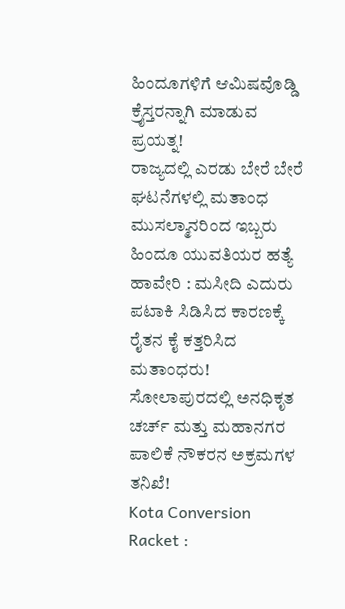ಹಿಂದೂಗಳಿಗೆ ಆಮಿಷವೊಡ್ಡಿ ಕ್ರೈಸ್ತರನ್ನಾಗಿ ಮಾಡುವ ಪ್ರಯತ್ನ!
ರಾಜ್ಯದಲ್ಲಿ ಎರಡು ಬೇರೆ ಬೇರೆ ಘಟನೆಗಳಲ್ಲಿ ಮತಾಂಧ ಮುಸಲ್ಮಾನರಿಂದ ಇಬ್ಬರು ಹಿಂದೂ ಯುವತಿಯರ ಹತ್ಯೆ
ಹಾವೇರಿ : ಮಸೀದಿ ಎದುರು ಪಟಾಕಿ ಸಿಡಿಸಿದ ಕಾರಣಕ್ಕೆ ರೈತನ ಕೈ ಕತ್ತರಿಸಿದ ಮತಾಂಧರು!
ಸೋಲಾಪುರದಲ್ಲಿ ಅನಧಿಕೃತ ಚರ್ಚ್ ಮತ್ತು ಮಹಾನಗರ ಪಾಲಿಕೆ ನೌಕರನ ಅಕ್ರಮಗಳ ತನಿಖೆ!
Kota Conversion Racket :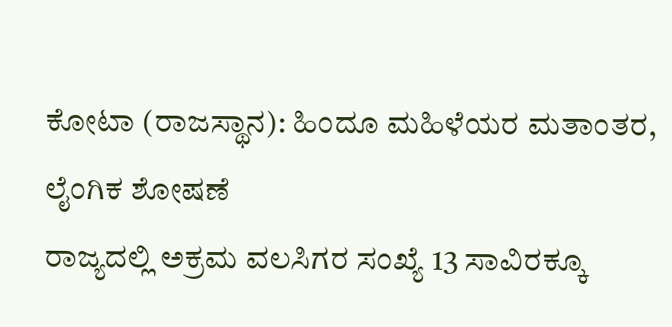ಕೋಟಾ (ರಾಜಸ್ಥಾನ): ಹಿಂದೂ ಮಹಿಳೆಯರ ಮತಾಂತರ, ಲೈಂಗಿಕ ಶೋಷಣೆ
ರಾಜ್ಯದಲ್ಲಿ ಅಕ್ರಮ ವಲಸಿಗರ ಸಂಖ್ಯೆ 13 ಸಾವಿರಕ್ಕೂ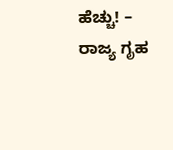ಹೆಚ್ಚು! – ರಾಜ್ಯ ಗೃಹ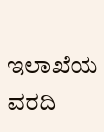ಇಲಾಖೆಯ ವರದಿ